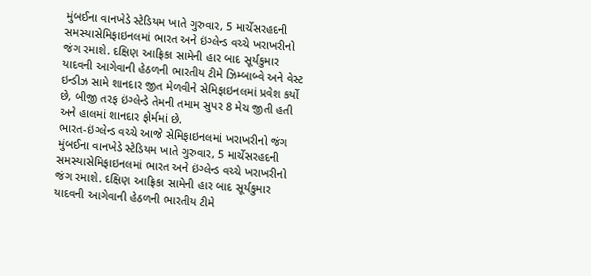મુંબઈના વાનખેડે સ્ટેડિયમ ખાતે ગુરુવાર, 5 માર્ચેસરહદની સમસ્યાસેમિફાઇનલમાં ભારત અને ઇંગ્લેન્ડ વચ્ચે ખરાખરીનો જંગ રમાશે. દક્ષિણ આફ્રિકા સામેની હાર બાદ સૂર્યકુમાર યાદવની આગેવાની હેઠળની ભારતીય ટીમે ઝિમ્બાબ્વે અને વેસ્ટ ઇન્ડીઝ સામે શાનદાર જીત મેળવીને સેમિફાઇનલમાં પ્રવેશ કર્યો છે, બીજી તરફ ઇંગ્લેન્ડે તેમની તમામ સુપર 8 મેચ જીતી હતી અને હાલમાં શાનદાર ફોર્મમાં છે.
ભારત-ઇંગ્લેન્ડ વચ્ચે આજે સેમિફાઇનલમાં ખરાખરીનો જંગ
મુંબઈના વાનખેડે સ્ટેડિયમ ખાતે ગુરુવાર, 5 માર્ચેસરહદની સમસ્યાસેમિફાઇનલમાં ભારત અને ઇંગ્લેન્ડ વચ્ચે ખરાખરીનો જંગ રમાશે. દક્ષિણ આફ્રિકા સામેની હાર બાદ સૂર્યકુમાર યાદવની આગેવાની હેઠળની ભારતીય ટીમે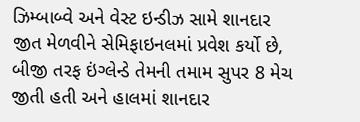ઝિમ્બાબ્વે અને વેસ્ટ ઇન્ડીઝ સામે શાનદાર જીત મેળવીને સેમિફાઇનલમાં પ્રવેશ કર્યો છે, બીજી તરફ ઇંગ્લેન્ડે તેમની તમામ સુપર 8 મેચ જીતી હતી અને હાલમાં શાનદાર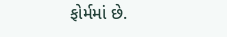ફોર્મમાં છે.